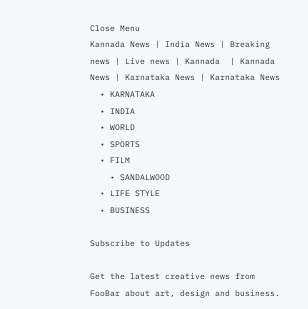Close Menu
Kannada News | India News | Breaking news | Live news | Kannada  | Kannada News | Karnataka News | Karnataka News
  • KARNATAKA
  • INDIA
  • WORLD
  • SPORTS
  • FILM
    • SANDALWOOD
  • LIFE STYLE
  • BUSINESS

Subscribe to Updates

Get the latest creative news from FooBar about art, design and business.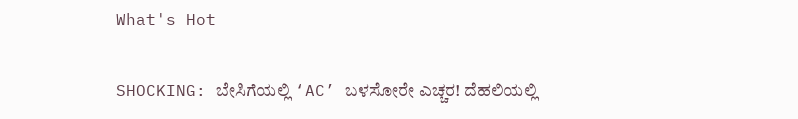What's Hot

SHOCKING: ಬೇಸಿಗೆಯಲ್ಲಿ ‘AC’ ಬಳಸೋರೇ ಎಚ್ಚರ! ದೆಹಲಿಯಲ್ಲಿ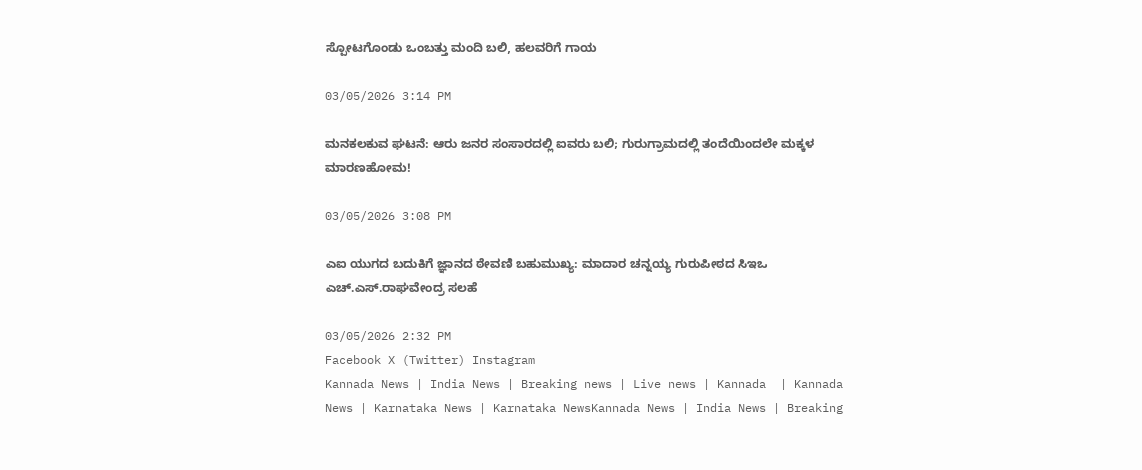ಸ್ಪೋಟಗೊಂಡು ಒಂಬತ್ತು ಮಂದಿ ಬಲಿ, ಹಲವರಿಗೆ ಗಾಯ

03/05/2026 3:14 PM

ಮನಕಲಕುವ ಘಟನೆ: ಆರು ಜನರ ಸಂಸಾರದಲ್ಲಿ ಐವರು ಬಲಿ; ಗುರುಗ್ರಾಮದಲ್ಲಿ ತಂದೆಯಿಂದಲೇ ಮಕ್ಕಳ ಮಾರಣಹೋಮ!

03/05/2026 3:08 PM

ಎಐ ಯುಗದ ಬದುಕಿಗೆ ಜ್ಞಾನದ ಠೇವಣಿ ಬಹುಮುಖ್ಯ: ಮಾದಾರ ಚನ್ನಯ್ಯ ಗುರುಪೀಠದ ಸಿಇಒ ಎಚ್‌.ಎಸ್‌.ರಾಘವೇಂದ್ರ ಸಲಹೆ

03/05/2026 2:32 PM
Facebook X (Twitter) Instagram
Kannada News | India News | Breaking news | Live news | Kannada  | Kannada News | Karnataka News | Karnataka NewsKannada News | India News | Breaking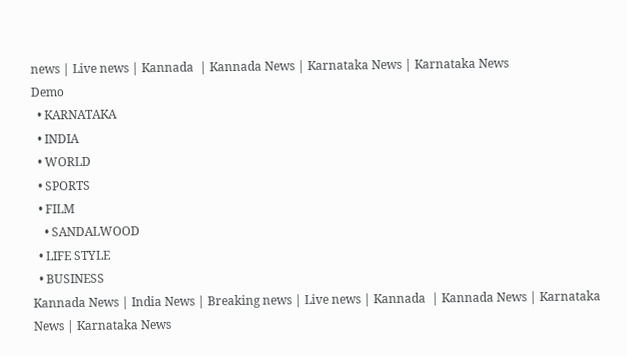news | Live news | Kannada  | Kannada News | Karnataka News | Karnataka News
Demo
  • KARNATAKA
  • INDIA
  • WORLD
  • SPORTS
  • FILM
    • SANDALWOOD
  • LIFE STYLE
  • BUSINESS
Kannada News | India News | Breaking news | Live news | Kannada  | Kannada News | Karnataka News | Karnataka News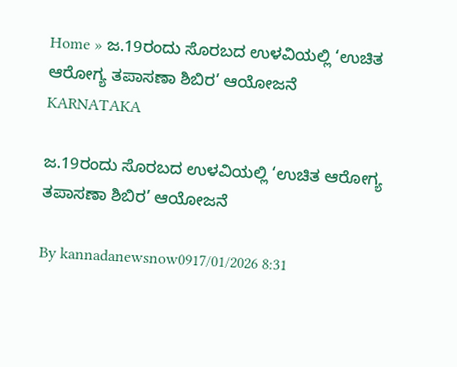Home » ಜ.19ರಂದು ಸೊರಬದ ಉಳವಿಯಲ್ಲಿ ‘ಉಚಿತ ಆರೋಗ್ಯ ತಪಾಸಣಾ ಶಿಬಿರ’ ಆಯೋಜನೆ
KARNATAKA

ಜ.19ರಂದು ಸೊರಬದ ಉಳವಿಯಲ್ಲಿ ‘ಉಚಿತ ಆರೋಗ್ಯ ತಪಾಸಣಾ ಶಿಬಿರ’ ಆಯೋಜನೆ

By kannadanewsnow0917/01/2026 8:31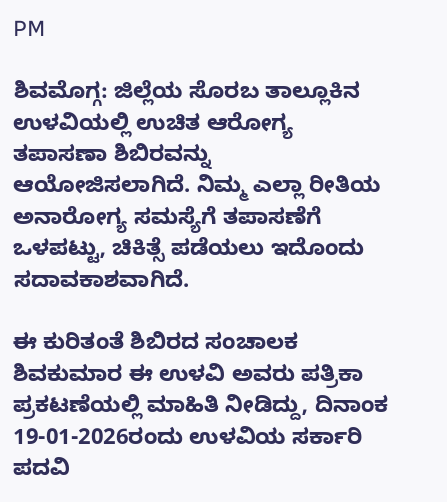PM

ಶಿವಮೊಗ್ಗ: ಜಿಲ್ಲೆಯ ಸೊರಬ ತಾಲ್ಲೂಕಿನ ಉಳವಿಯಲ್ಲಿ ಉಚಿತ ಆರೋಗ್ಯ ತಪಾಸಣಾ ಶಿಬಿರವನ್ನು ಆಯೋಜಿಸಲಾಗಿದೆ. ನಿಮ್ಮ ಎಲ್ಲಾ ರೀತಿಯ ಅನಾರೋಗ್ಯ ಸಮಸ್ಯೆಗೆ ತಪಾಸಣೆಗೆ ಒಳಪಟ್ಟು, ಚಿಕಿತ್ಸೆ ಪಡೆಯಲು ಇದೊಂದು ಸದಾವಕಾಶವಾಗಿದೆ.

ಈ ಕುರಿತಂತೆ ಶಿಬಿರದ ಸಂಚಾಲಕ ಶಿವಕುಮಾರ ಈ ಉಳವಿ ಅವರು ಪತ್ರಿಕಾ ಪ್ರಕಟಣೆಯಲ್ಲಿ ಮಾಹಿತಿ ನೀಡಿದ್ದು, ದಿನಾಂಕ 19-01-2026ರಂದು ಉಳವಿಯ ಸರ್ಕಾರಿ ಪದವಿ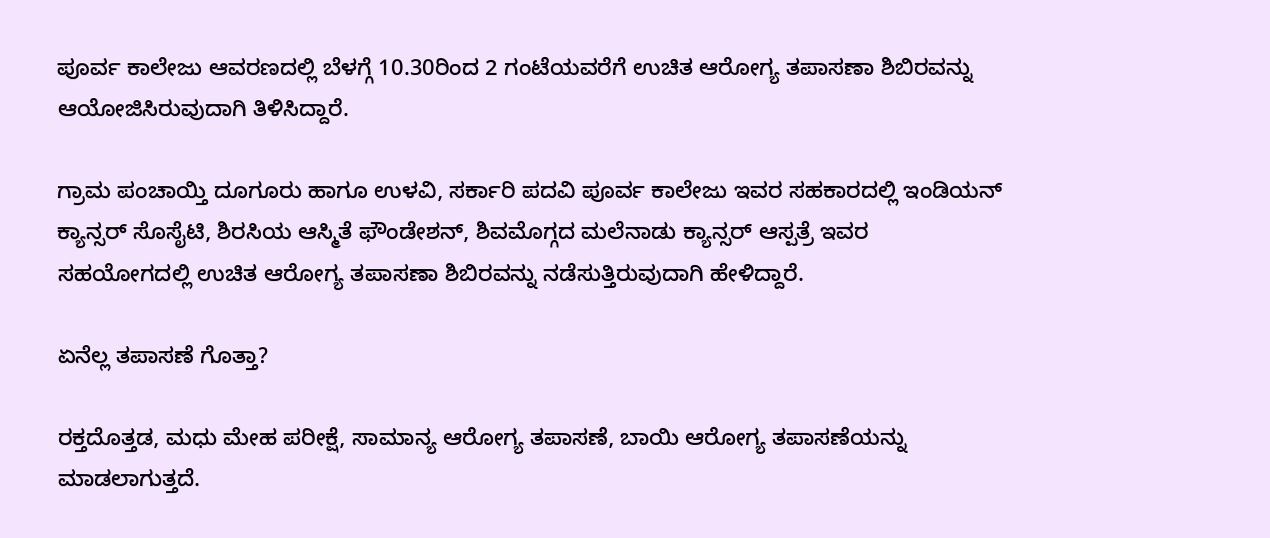ಪೂರ್ವ ಕಾಲೇಜು ಆವರಣದಲ್ಲಿ ಬೆಳಗ್ಗೆ 10.30ರಿಂದ 2 ಗಂಟೆಯವರೆಗೆ ಉಚಿತ ಆರೋಗ್ಯ ತಪಾಸಣಾ ಶಿಬಿರವನ್ನು ಆಯೋಜಿಸಿರುವುದಾಗಿ ತಿಳಿಸಿದ್ದಾರೆ.

ಗ್ರಾಮ ಪಂಚಾಯ್ತಿ ದೂಗೂರು ಹಾಗೂ ಉಳವಿ, ಸರ್ಕಾರಿ ಪದವಿ ಪೂರ್ವ ಕಾಲೇಜು ಇವರ ಸಹಕಾರದಲ್ಲಿ ಇಂಡಿಯನ್ ಕ್ಯಾನ್ಸರ್ ಸೊಸೈಟಿ, ಶಿರಸಿಯ ಆಸ್ಮಿತೆ ಫೌಂಡೇಶನ್, ಶಿವಮೊಗ್ಗದ ಮಲೆನಾಡು ಕ್ಯಾನ್ಸರ್ ಆಸ್ಪತ್ರೆ ಇವರ ಸಹಯೋಗದಲ್ಲಿ ಉಚಿತ ಆರೋಗ್ಯ ತಪಾಸಣಾ ಶಿಬಿರವನ್ನು ನಡೆಸುತ್ತಿರುವುದಾಗಿ ಹೇಳಿದ್ದಾರೆ.

ಏನೆಲ್ಲ ತಪಾಸಣೆ ಗೊತ್ತಾ?

ರಕ್ತದೊತ್ತಡ, ಮಧು ಮೇಹ ಪರೀಕ್ಷೆ, ಸಾಮಾನ್ಯ ಆರೋಗ್ಯ ತಪಾಸಣೆ, ಬಾಯಿ ಆರೋಗ್ಯ ತಪಾಸಣೆಯನ್ನು ಮಾಡಲಾಗುತ್ತದೆ.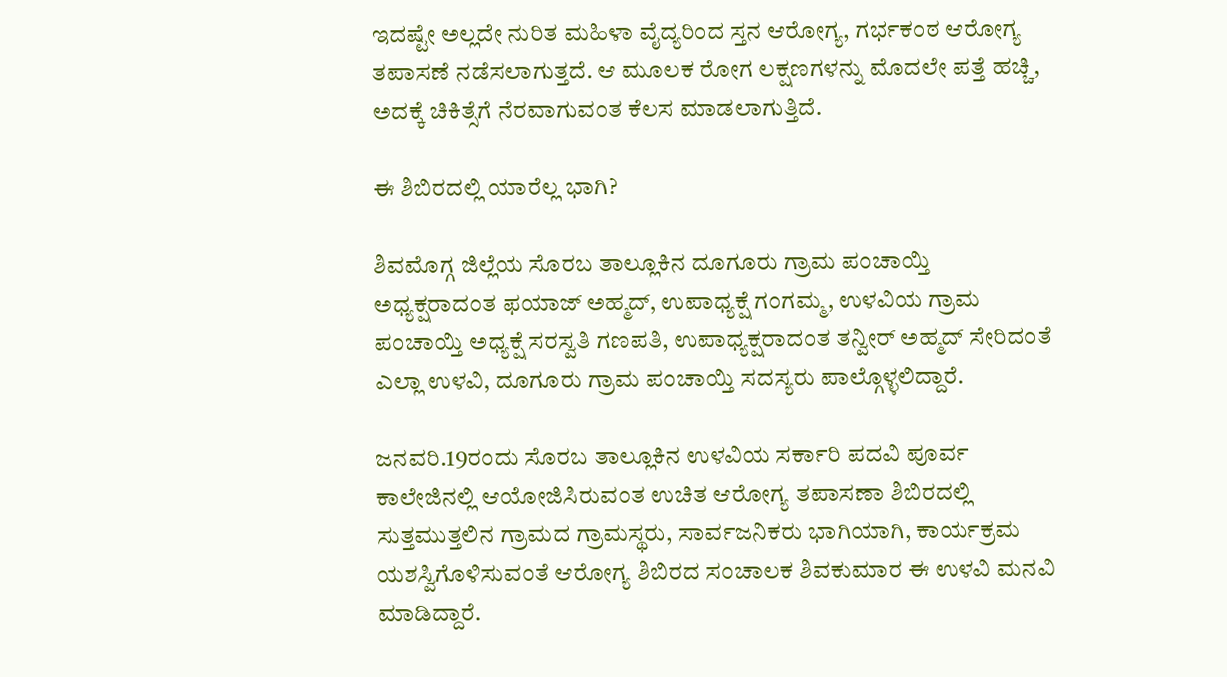ಇದಷ್ಟೇ ಅಲ್ಲದೇ ನುರಿತ ಮಹಿಳಾ ವೈದ್ಯರಿಂದ ಸ್ತನ ಆರೋಗ್ಯ, ಗರ್ಭಕಂಠ ಆರೋಗ್ಯ ತಪಾಸಣೆ ನಡೆಸಲಾಗುತ್ತದೆ. ಆ ಮೂಲಕ ರೋಗ ಲಕ್ಷಣಗಳನ್ನು ಮೊದಲೇ ಪತ್ತೆ ಹಚ್ಚಿ, ಅದಕ್ಕೆ ಚಿಕಿತ್ಸೆಗೆ ನೆರವಾಗುವಂತ ಕೆಲಸ ಮಾಡಲಾಗುತ್ತಿದೆ.

ಈ ಶಿಬಿರದಲ್ಲಿ ಯಾರೆಲ್ಲ ಭಾಗಿ?

ಶಿವಮೊಗ್ಗ ಜಿಲ್ಲೆಯ ಸೊರಬ ತಾಲ್ಲೂಕಿನ ದೂಗೂರು ಗ್ರಾಮ ಪಂಚಾಯ್ತಿ ಅಧ್ಯಕ್ಷರಾದಂತ ಫಯಾಜ್ ಅಹ್ಮದ್, ಉಪಾಧ್ಯಕ್ಷೆ ಗಂಗಮ್ಮ, ಉಳವಿಯ ಗ್ರಾಮ ಪಂಚಾಯ್ತಿ ಅಧ್ಯಕ್ಷೆ ಸರಸ್ವತಿ ಗಣಪತಿ, ಉಪಾಧ್ಯಕ್ಷರಾದಂತ ತನ್ವೀರ್ ಅಹ್ಮದ್ ಸೇರಿದಂತೆ ಎಲ್ಲಾ ಉಳವಿ, ದೂಗೂರು ಗ್ರಾಮ ಪಂಚಾಯ್ತಿ ಸದಸ್ಯರು ಪಾಲ್ಗೊಳ್ಳಲಿದ್ದಾರೆ.

ಜನವರಿ.19ರಂದು ಸೊರಬ ತಾಲ್ಲೂಕಿನ ಉಳವಿಯ ಸರ್ಕಾರಿ ಪದವಿ ಪೂರ್ವ ಕಾಲೇಜಿನಲ್ಲಿ ಆಯೋಜಿಸಿರುವಂತ ಉಚಿತ ಆರೋಗ್ಯ ತಪಾಸಣಾ ಶಿಬಿರದಲ್ಲಿ ಸುತ್ತಮುತ್ತಲಿನ ಗ್ರಾಮದ ಗ್ರಾಮಸ್ಥರು, ಸಾರ್ವಜನಿಕರು ಭಾಗಿಯಾಗಿ, ಕಾರ್ಯಕ್ರಮ ಯಶಸ್ವಿಗೊಳಿಸುವಂತೆ ಆರೋಗ್ಯ ಶಿಬಿರದ ಸಂಚಾಲಕ ಶಿವಕುಮಾರ ಈ ಉಳವಿ ಮನವಿ ಮಾಡಿದ್ದಾರೆ.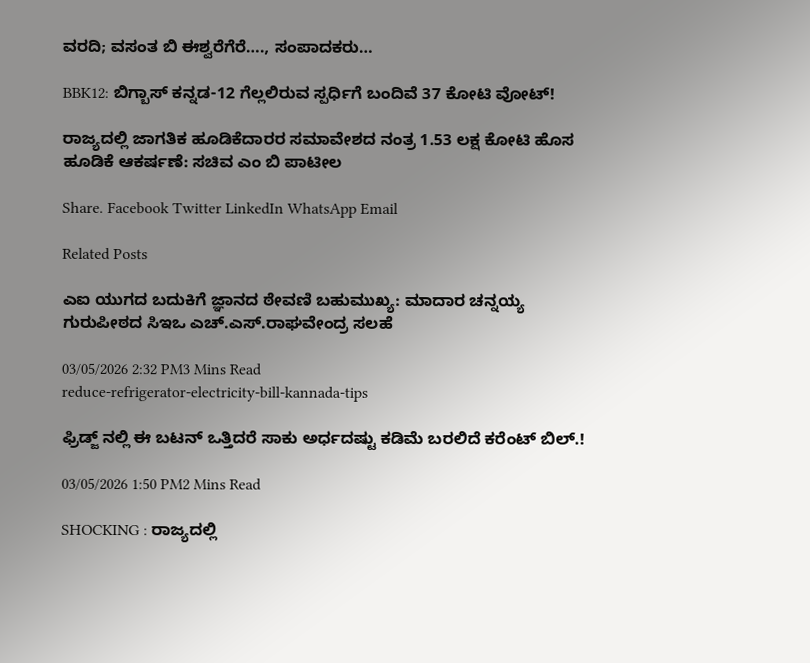ವರದಿ; ವಸಂತ ಬಿ ಈಶ್ವರೆಗೆರೆ…., ಸಂಪಾದಕರು…

BBK12: ಬಿಗ್ಬಾಸ್ ಕನ್ನಡ-12 ಗೆಲ್ಲಲಿರುವ ಸ್ಪರ್ಧಿಗೆ ಬಂದಿವೆ 37 ಕೋಟಿ ವೋಟ್!

ರಾಜ್ಯದಲ್ಲಿ ಜಾಗತಿಕ ಹೂಡಿಕೆದಾರರ ಸಮಾವೇಶದ ನಂತ್ರ 1.53 ಲಕ್ಷ ಕೋಟಿ ಹೊಸ ಹೂಡಿಕೆ ಆಕರ್ಷಣೆ: ಸಚಿವ ಎಂ ಬಿ ಪಾಟೀಲ

Share. Facebook Twitter LinkedIn WhatsApp Email

Related Posts

ಎಐ ಯುಗದ ಬದುಕಿಗೆ ಜ್ಞಾನದ ಠೇವಣಿ ಬಹುಮುಖ್ಯ: ಮಾದಾರ ಚನ್ನಯ್ಯ ಗುರುಪೀಠದ ಸಿಇಒ ಎಚ್‌.ಎಸ್‌.ರಾಘವೇಂದ್ರ ಸಲಹೆ

03/05/2026 2:32 PM3 Mins Read
reduce-refrigerator-electricity-bill-kannada-tips

ಫ್ರಿಡ್ಜ್ ನಲ್ಲಿ ಈ ಬಟನ್ ಒತ್ತಿದರೆ ಸಾಕು ಅರ್ಧದಷ್ಟು ಕಡಿಮೆ ಬರಲಿದೆ ಕರೆಂಟ್ ಬಿಲ್.!

03/05/2026 1:50 PM2 Mins Read

SHOCKING : ರಾಜ್ಯದಲ್ಲಿ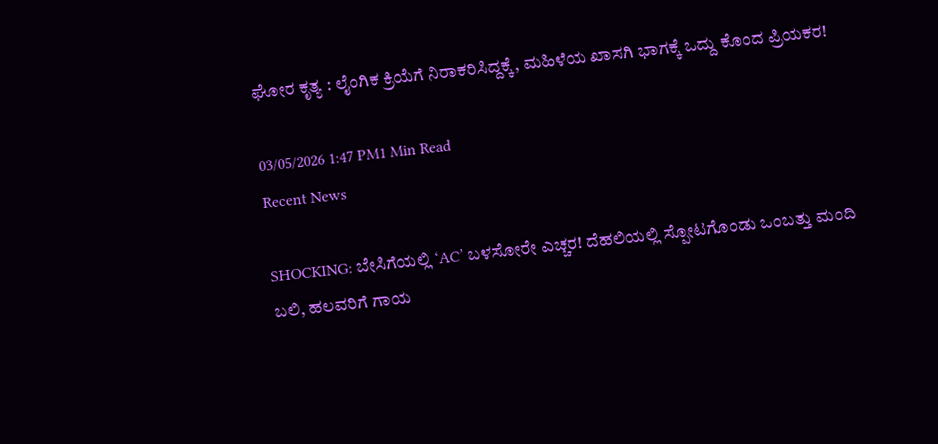ಘೋರ ಕೃತ್ಯ : ಲೈಂಗಿಕ ಕ್ರಿಯೆಗೆ ನಿರಾಕರಿಸಿದ್ದಕ್ಕೆ, ಮಹಿಳೆಯ ಖಾಸಗಿ ಭಾಗಕ್ಕೆ ಒದ್ದು ಕೊಂದ ಪ್ರಿಯಕರ!

03/05/2026 1:47 PM1 Min Read
Recent News

SHOCKING: ಬೇಸಿಗೆಯಲ್ಲಿ ‘AC’ ಬಳಸೋರೇ ಎಚ್ಚರ! ದೆಹಲಿಯಲ್ಲಿ ಸ್ಪೋಟಗೊಂಡು ಒಂಬತ್ತು ಮಂದಿ ಬಲಿ, ಹಲವರಿಗೆ ಗಾಯ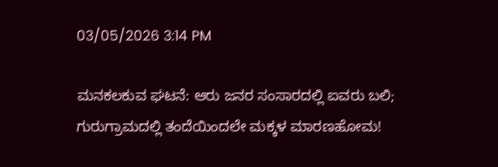03/05/2026 3:14 PM

ಮನಕಲಕುವ ಘಟನೆ: ಆರು ಜನರ ಸಂಸಾರದಲ್ಲಿ ಐವರು ಬಲಿ; ಗುರುಗ್ರಾಮದಲ್ಲಿ ತಂದೆಯಿಂದಲೇ ಮಕ್ಕಳ ಮಾರಣಹೋಮ!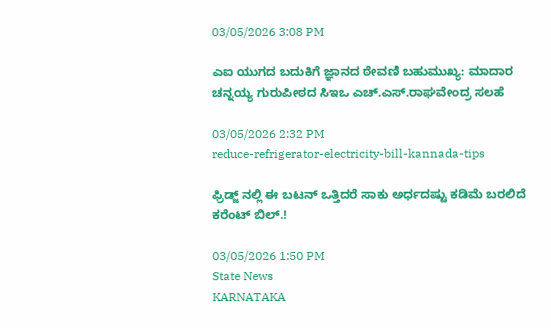03/05/2026 3:08 PM

ಎಐ ಯುಗದ ಬದುಕಿಗೆ ಜ್ಞಾನದ ಠೇವಣಿ ಬಹುಮುಖ್ಯ: ಮಾದಾರ ಚನ್ನಯ್ಯ ಗುರುಪೀಠದ ಸಿಇಒ ಎಚ್‌.ಎಸ್‌.ರಾಘವೇಂದ್ರ ಸಲಹೆ

03/05/2026 2:32 PM
reduce-refrigerator-electricity-bill-kannada-tips

ಫ್ರಿಡ್ಜ್ ನಲ್ಲಿ ಈ ಬಟನ್ ಒತ್ತಿದರೆ ಸಾಕು ಅರ್ಧದಷ್ಟು ಕಡಿಮೆ ಬರಲಿದೆ ಕರೆಂಟ್ ಬಿಲ್.!

03/05/2026 1:50 PM
State News
KARNATAKA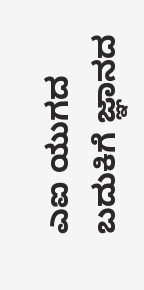ಎಐ ಯುಗದ ಬದುಕಿಗೆ ಜ್ಞಾನದ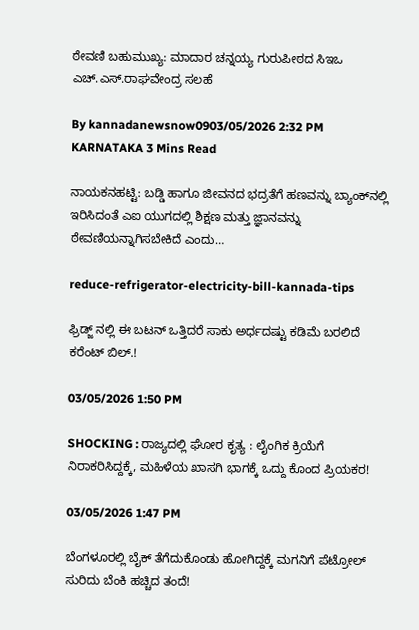ಠೇವಣಿ ಬಹುಮುಖ್ಯ: ಮಾದಾರ ಚನ್ನಯ್ಯ ಗುರುಪೀಠದ ಸಿಇಒ ಎಚ್‌.ಎಸ್‌.ರಾಘವೇಂದ್ರ ಸಲಹೆ

By kannadanewsnow0903/05/2026 2:32 PM KARNATAKA 3 Mins Read

ನಾಯಕನಹಟ್ಟಿ: ಬಡ್ಡಿ ಹಾಗೂ ಜೀವನದ ಭದ್ರತೆಗೆ ಹಣವನ್ನು ಬ್ಯಾಂಕ್‌ನಲ್ಲಿ ಇರಿಸಿದಂತೆ ಎಐ ಯುಗದಲ್ಲಿ ಶಿಕ್ಷಣ ಮತ್ತು ಜ್ಞಾನವನ್ನು ಠೇವಣಿಯನ್ನಾಗಿಸಬೇಕಿದೆ ಎಂದು…

reduce-refrigerator-electricity-bill-kannada-tips

ಫ್ರಿಡ್ಜ್ ನಲ್ಲಿ ಈ ಬಟನ್ ಒತ್ತಿದರೆ ಸಾಕು ಅರ್ಧದಷ್ಟು ಕಡಿಮೆ ಬರಲಿದೆ ಕರೆಂಟ್ ಬಿಲ್.!

03/05/2026 1:50 PM

SHOCKING : ರಾಜ್ಯದಲ್ಲಿ ಘೋರ ಕೃತ್ಯ : ಲೈಂಗಿಕ ಕ್ರಿಯೆಗೆ ನಿರಾಕರಿಸಿದ್ದಕ್ಕೆ, ಮಹಿಳೆಯ ಖಾಸಗಿ ಭಾಗಕ್ಕೆ ಒದ್ದು ಕೊಂದ ಪ್ರಿಯಕರ!

03/05/2026 1:47 PM

ಬೆಂಗಳೂರಲ್ಲಿ ಬೈಕ್ ತೆಗೆದುಕೊಂಡು ಹೋಗಿದ್ದಕ್ಕೆ ಮಗನಿಗೆ ಪೆಟ್ರೋಲ್ ಸುರಿದು ಬೆಂಕಿ ಹಚ್ಚಿದ ತಂದೆ!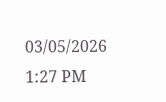03/05/2026 1:27 PM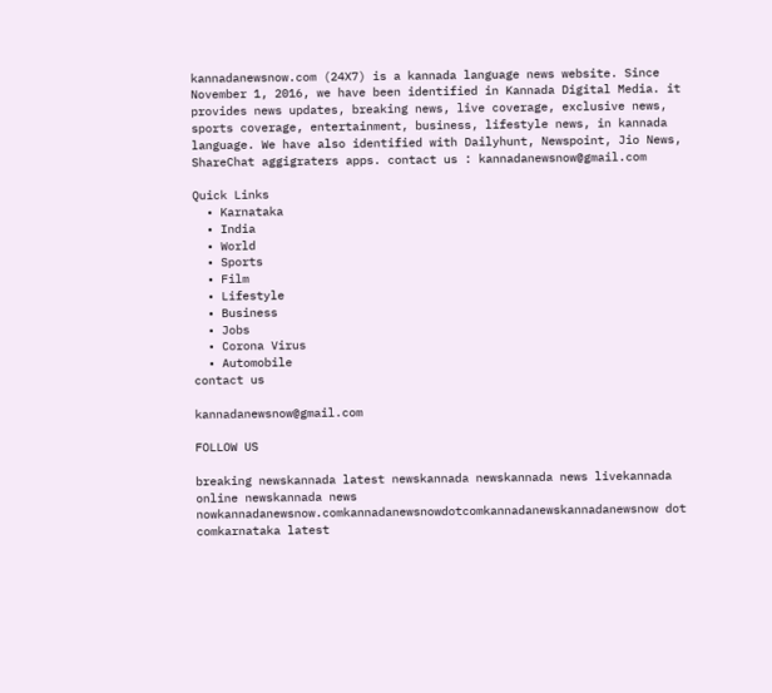kannadanewsnow.com (24X7) is a kannada language news website. Since November 1, 2016, we have been identified in Kannada Digital Media. it provides news updates, breaking news, live coverage, exclusive news, sports coverage, entertainment, business, lifestyle news, in kannada language. We have also identified with Dailyhunt, Newspoint, Jio News, ShareChat aggigraters apps. contact us : kannadanewsnow@gmail.com

Quick Links
  • Karnataka
  • India
  • World
  • Sports
  • Film
  • Lifestyle
  • Business
  • Jobs
  • Corona Virus
  • Automobile
contact us

kannadanewsnow@gmail.com

FOLLOW US

breaking newskannada latest newskannada newskannada news livekannada online newskannada news nowkannadanewsnow.comkannadanewsnowdotcomkannadanewskannadanewsnow dot comkarnataka latest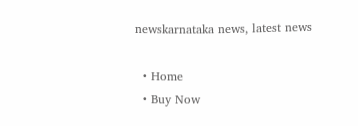newskarnataka news, latest news

  • Home
  • Buy Now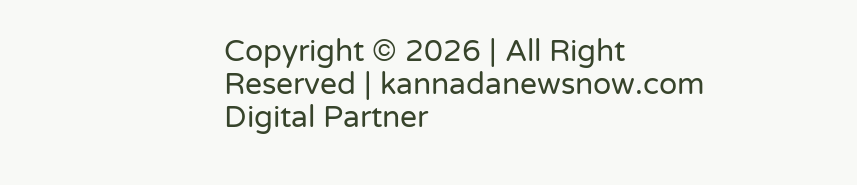Copyright © 2026 | All Right Reserved | kannadanewsnow.com
Digital Partner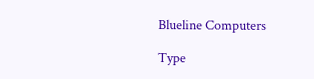Blueline Computers

Type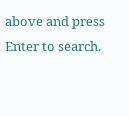above and press Enter to search.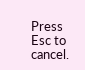Press Esc to cancel.